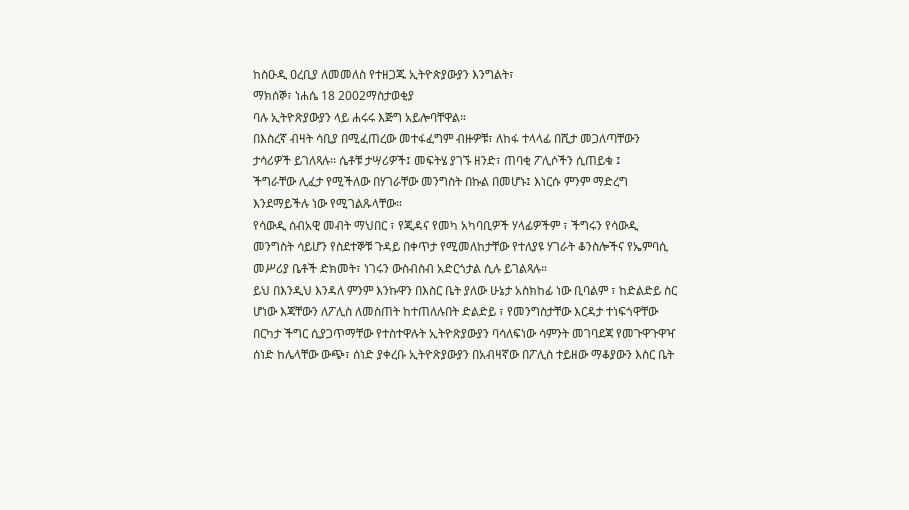ከስዑዲ ዐረቢያ ለመመለስ የተዘጋጁ ኢትዮጵያውያን እንግልት፣
ማክሰኞ፣ ነሐሴ 18 2002ማስታወቂያ
ባሉ ኢትዮጽያውያን ላይ ሐሩሩ እጅግ አይሎባቸዋል።
በእስረኛ ብዛት ሳቢያ በሚፈጠረው መተፋፈግም ብዙዎቹ፣ ለከፋ ተላላፊ በሺታ መጋለጣቸውን ታሳሪዎች ይገለጻሉ፡፡ ሴቶቹ ታሣሪዎች፤ መፍትሄ ያገኙ ዘንድ፣ ጠባቂ ፖሊሶችን ሲጠይቁ ፤
ችግራቸው ሊፈታ የሚችለው በሃገራቸው መንግስት በኩል በመሆኑ፤ እነርሱ ምንም ማድረግ እንደማይችሉ ነው የሚገልጹላቸው።
የሳውዲ ሰብአዊ መብት ማህበር ፣ የጂዳና የመካ አካባቢዎች ሃላፊዎችም ፣ ችግሩን የሳውዲ መንግስት ሳይሆን የስደተኞቹ ጉዳይ በቀጥታ የሚመለከታቸው የተለያዩ ሃገራት ቆንስሎችና የኤምባሲ መሥሪያ ቤቶች ድክመት፣ ነገሩን ውስብስብ አድርጎታል ሲሉ ይገልጻሉ።
ይህ በእንዲህ እንዳለ ምንም እንኩዋን በእስር ቤት ያለው ሁኔታ አስክከፊ ነው ቢባልም ፣ ከድልድይ ስር ሆነው እጃቸውን ለፖሊስ ለመስጠት ከተጠለሉበት ድልድይ ፣ የመንግስታቸው እርዳታ ተነፍጎዋቸው በርካታ ችግር ሲያጋጥማቸው የተስተዋሉት ኢትዮጽያውያን ባሳለፍነው ሳምንት መገባደጃ የመጉዋጉዋዣ ሰነድ ከሌላቸው ውጭ፣ ሰነድ ያቀረቡ ኢትዮጽያውያን በአብዛኛው በፖሊስ ተይዘው ማቆያውን እስር ቤት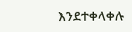እንደተቀላቀሉ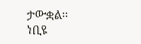ታውቋል፡፡
ነቢዩ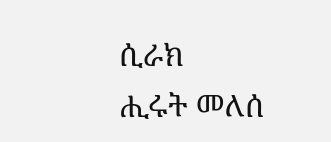ሲራክ
ሒሩት መለሰ